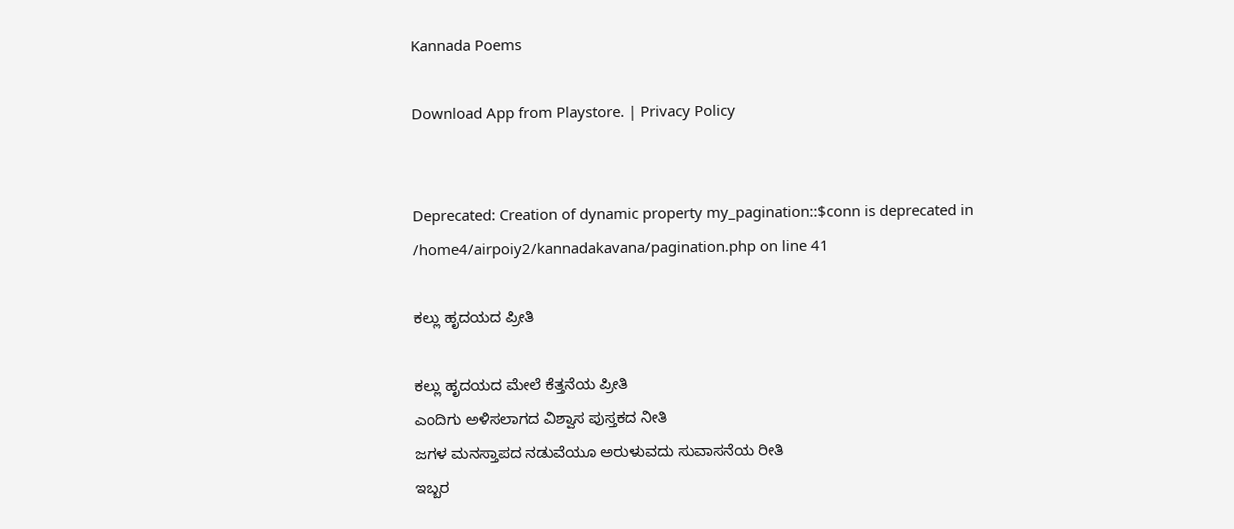Kannada Poems

Download App from Playstore. | Privacy Policy


Deprecated: Creation of dynamic property my_pagination::$conn is deprecated in /home4/airpoiy2/kannadakavana/pagination.php on line 41

ಕಲ್ಲು ಹೃದಯದ ಪ್ರೀತಿ

ಕಲ್ಲು ಹೃದಯದ ಮೇಲೆ ಕೆತ್ತನೆಯ ಪ್ರೀತಿ
ಎಂದಿಗು ಅಳಿಸಲಾಗದ ವಿಶ್ವಾಸ ಪುಸ್ತಕದ ನೀತಿ
ಜಗಳ ಮನಸ್ತಾಪದ ನಡುವೆಯೂ ಅರುಳುವದು ಸುವಾಸನೆಯ ರೀತಿ
ಇಬ್ಬರ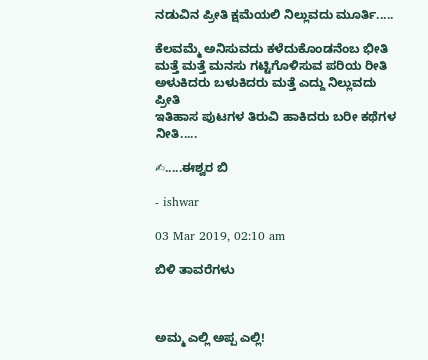ನಡುವಿನ ಪ್ರೀತಿ ಕ್ಷಮೆಯಲಿ ನಿಲ್ಲುವದು ಮೂರ್ತಿ.....

ಕೆಲವಮ್ಮೆ ಅನಿಸುವದು ಕಳೆದುಕೊಂಡನೆಂಬ ಭೀತಿ
ಮತ್ತೆ ಮತ್ತೆ ಮನಸು ಗಟ್ಟಿಗೊಳಿಸುವ ಪರಿಯ ರೀತಿ
ಅಳುಕಿದರು ಬಳುಕಿದರು ಮತ್ತೆ ಎದ್ದು ನಿಲ್ಲುವದು ಪ್ರೀತಿ
ಇತಿಹಾಸ ಪುಟಗಳ ತಿರುವಿ ಹಾಕಿದರು ಬರೀ ಕಥೆಗಳ ನೀತಿ.....

✍.....ಈಶ್ವರ ಬಿ

- ishwar

03 Mar 2019, 02:10 am

ಬಿಳಿ ತಾವರೆಗಳು



ಅಮ್ಮ ಎಲ್ಲಿ ಅಪ್ಪ ಎಲ್ಲಿ!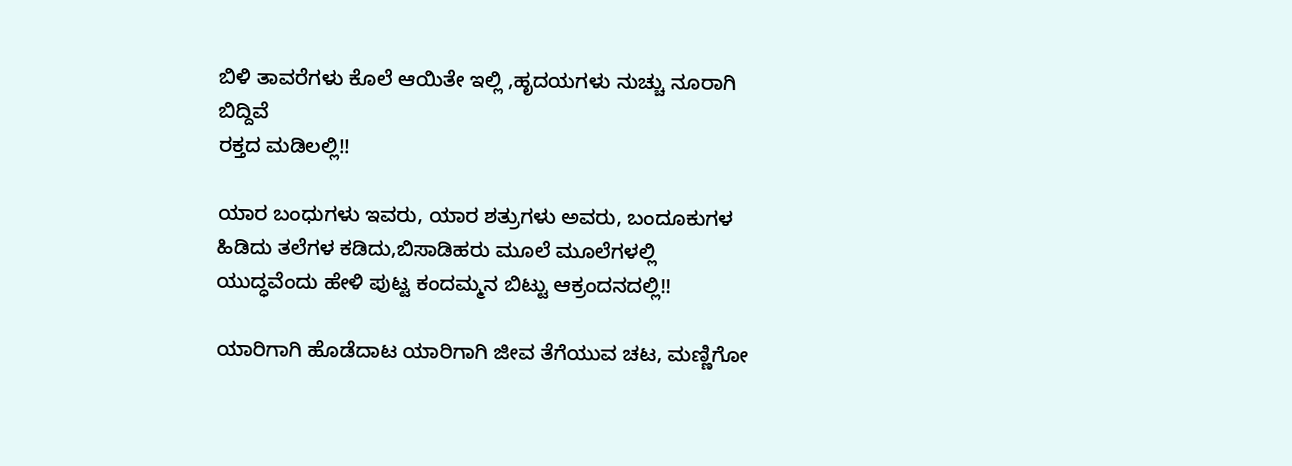ಬಿಳಿ ತಾವರೆಗಳು ಕೊಲೆ ಆಯಿತೇ ಇಲ್ಲಿ ,ಹೃದಯಗಳು ನುಚ್ಚು ನೂರಾಗಿ ಬಿದ್ದಿವೆ
ರಕ್ತದ ಮಡಿಲಲ್ಲಿ!!

ಯಾರ ಬಂಧುಗಳು ಇವರು, ಯಾರ ಶತ್ರುಗಳು ಅವರು, ಬಂದೂಕುಗಳ ಹಿಡಿದು ತಲೆಗಳ ಕಡಿದು,ಬಿಸಾಡಿಹರು ಮೂಲೆ ಮೂಲೆಗಳಲ್ಲಿ ಯುದ್ಧವೆಂದು ಹೇಳಿ ಪುಟ್ಟ ಕಂದಮ್ಮನ ಬಿಟ್ಟು ಆಕ್ರಂದನದಲ್ಲಿ!!

ಯಾರಿಗಾಗಿ ಹೊಡೆದಾಟ ಯಾರಿಗಾಗಿ ಜೀವ ತೆಗೆಯುವ ಚಟ, ಮಣ್ಣಿಗೋ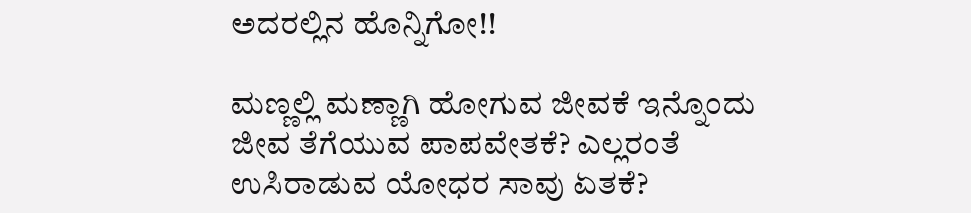ಅದರಲ್ಲಿನ ಹೊನ್ನಿಗೋ!!

ಮಣ್ಣಲ್ಲಿ ಮಣ್ಣಾಗಿ ಹೋಗುವ ಜೀವಕೆ ಇನ್ನೊಂದು ಜೀವ ತೆಗೆಯುವ ಪಾಪವೇತಕೆ? ಎಲ್ಲರಂತೆ ಉಸಿರಾಡುವ ಯೋಧರ ಸಾವು ಏತಕೆ?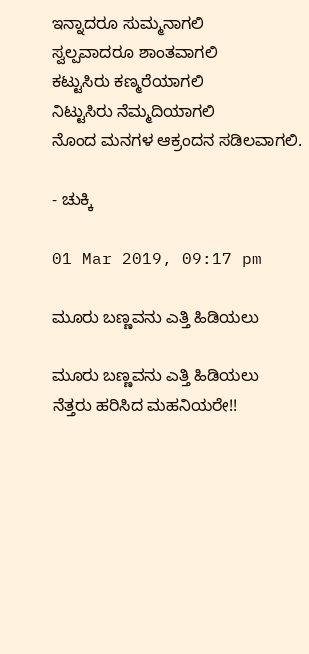ಇನ್ನಾದರೂ ಸುಮ್ಮನಾಗಲಿ
ಸ್ವಲ್ಪವಾದರೂ ಶಾಂತವಾಗಲಿ
ಕಟ್ಟುಸಿರು ಕಣ್ಮರೆಯಾಗಲಿ
ನಿಟ್ಟುಸಿರು ನೆಮ್ಮದಿಯಾಗಲಿ
ನೊಂದ ಮನಗಳ ಆಕ್ರಂದನ ಸಡಿಲವಾಗಲಿ.

- ಚುಕ್ಕಿ

01 Mar 2019, 09:17 pm

ಮೂರು ಬಣ್ಣವನು ಎತ್ತಿ ಹಿಡಿಯಲು

ಮೂರು ಬಣ್ಣವನು ಎತ್ತಿ ಹಿಡಿಯಲು
ನೆತ್ತರು ಹರಿಸಿದ ಮಹನಿಯರೇ!!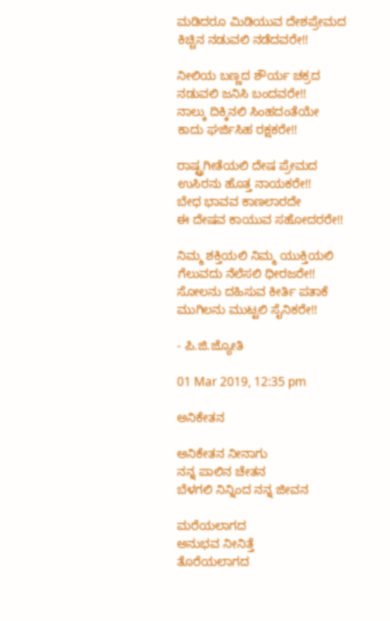ಮಡಿದರೂ ಮಿಡಿಯುವ ದೇಶಪ್ರೇಮದ
ಕಿಚ್ಚಿನ ನಡುವಲಿ ನಡೆದವರೇ!!

ನೀಲಿಯ ಬಣ್ಣದ ಶೌರ್ಯ ಚಕ್ರದ
ನಡುವಲಿ ಜನಿಸಿ ಬಂದವರೇ!!
ನಾಲ್ಕು ದಿಕ್ಕಿನಲಿ‌ ಸಿಂಹದಂತೆಯೇ
ಕಾದು ಘರ್ಜಿಸಿಹ ರಕ್ಷಕರೇ!!

ರಾಷ್ಟ್ರಗೀತೆಯಲಿ ದೇಷ ಪ್ರೇಮದ
ಉಸಿರನು ಹೊತ್ತ ನಾಯಕರೇ!!
ಬೇಧ ಭಾವವ ಕಾಣಲಾರದೇ
ಈ ದೇಷವ ಕಾಯುವ ಸಹೋದರರೇ!!

ನಿಮ್ಮ ಶಕ್ತಿಯಲಿ ನಿಮ್ಮ ಯುಕ್ತಿಯಲಿ
ಗೆಲುವದು ನೆಲೆಸಲಿ ಧೀರಜರೇ!!
ಸೋಲನು ದಹಿಸುವ ಕೀರ್ತಿ ಪತಾಕೆ
ಮುಗಿಲನು ಮುಟ್ಟಲಿ ಸೈನಿಕರೇ!!

- ಪಿ.ಜಿ.ಜ್ಯೋತಿ

01 Mar 2019, 12:35 pm

ಅನಿಕೇತನ

ಅನಿಕೇತನ ನೀನಾಗು
ನನ್ನ ಪಾಲಿನ ಚೇತನ
ಬೆಳಗಲಿ ನಿನ್ನಿಂದ ನನ್ನ ಜೀವನ

ಮರೆಯಲಾಗದ
ಅನುಭವ ನೀನಿತ್ತೆ
ತೊರೆಯಲಾಗದ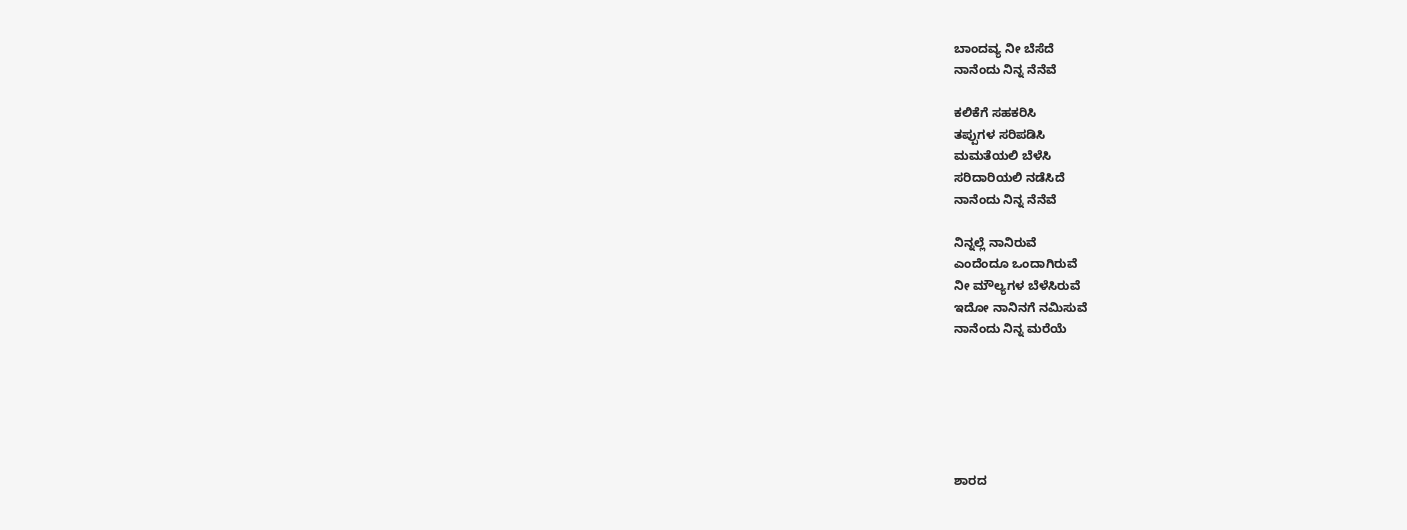ಬಾಂದವ್ಯ ನೀ ಬೆಸೆದೆ
ನಾನೆಂದು ನಿನ್ನ ನೆನೆವೆ

ಕಲಿಕೆಗೆ ಸಹಕರಿಸಿ
ತಪ್ಪುಗಳ ಸರಿಪಡಿಸಿ
ಮಮತೆಯಲಿ ಬೆಳೆಸಿ
ಸರಿದಾರಿಯಲಿ ನಡೆಸಿದೆ
ನಾನೆಂದು ನಿನ್ನ ನೆನೆವೆ

ನಿನ್ನಲ್ಲೆ ನಾನಿರುವೆ
ಎಂದೆಂದೂ ಒಂದಾಗಿರುವೆ
ನೀ ಮೌಲ್ಯಗಳ ಬೆಳೆಸಿರುವೆ
ಇದೋ ನಾನಿನಗೆ ನಮಿಸುವೆ
ನಾನೆಂದು ನಿನ್ನ ಮರೆಯೆ






ಶಾರದ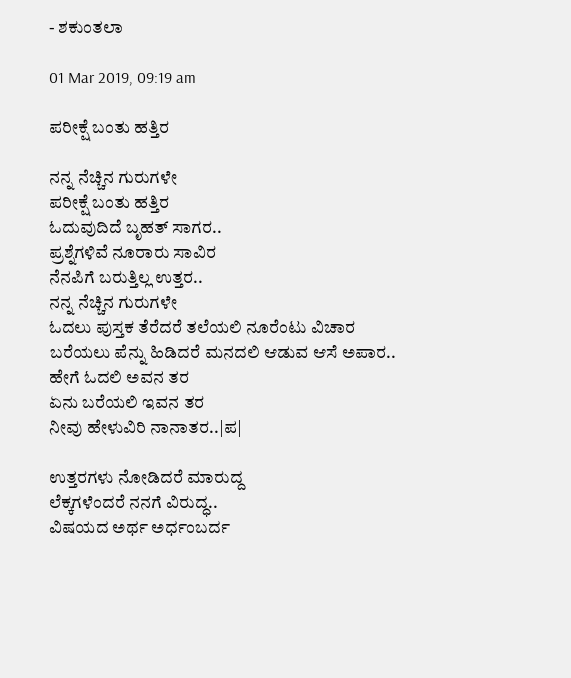- ಶಕುಂತಲಾ

01 Mar 2019, 09:19 am

ಪರೀಕ್ಷೆ ಬಂತು ಹತ್ತಿರ

ನನ್ನ ನೆಚ್ಚಿನ ಗುರುಗಳೇ
ಪರೀಕ್ಷೆ ಬಂತು ಹತ್ತಿರ
ಓದುವುದಿದೆ ಬೃಹತ್ ಸಾಗರ..
ಪ್ರಶ್ನೆಗಳಿವೆ ನೂರಾರು ಸಾವಿರ
ನೆನಪಿಗೆ ಬರುತ್ತಿಲ್ಲ ಉತ್ತರ..
ನನ್ನ ನೆಚ್ಚಿನ ಗುರುಗಳೇ
ಓದಲು ಪುಸ್ತಕ ತೆರೆದರೆ ತಲೆಯಲಿ ನೂರೆಂಟು ವಿಚಾರ
ಬರೆಯಲು ಪೆನ್ನು ಹಿಡಿದರೆ ಮನದಲಿ ಆಡುವ ಆಸೆ ಅಪಾರ..
ಹೇಗೆ ಓದಲಿ ಅವನ ತರ
ಏನು ಬರೆಯಲಿ ಇವನ ತರ
ನೀವು ಹೇಳುವಿರಿ ನಾನಾತರ..|ಪ|

ಉತ್ತರಗಳು ನೋಡಿದರೆ ಮಾರುದ್ದ
ಲೆಕ್ಕಗಳೆಂದರೆ ನನಗೆ ವಿರುದ್ಧ..
ವಿಷಯದ ಅರ್ಥ ಅರ್ಧಂಬರ್ದ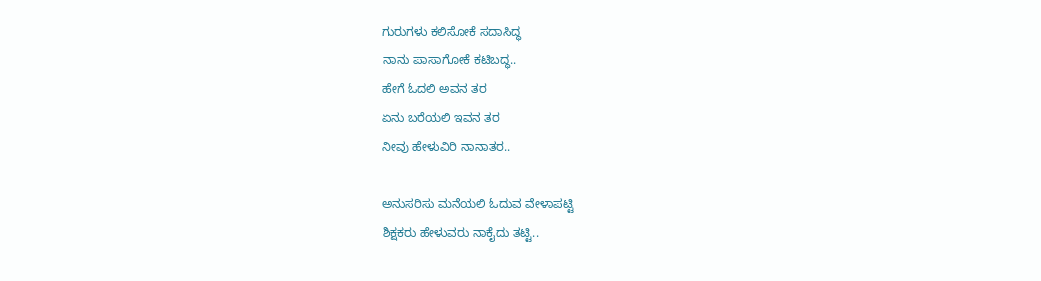ಗುರುಗಳು ಕಲಿಸೋಕೆ ಸದಾಸಿದ್ಧ
ನಾನು ಪಾಸಾಗೋಕೆ ಕಟಿಬದ್ಧ..
ಹೇಗೆ ಓದಲಿ ಅವನ ತರ
ಏನು ಬರೆಯಲಿ ಇವನ ತರ
ನೀವು ಹೇಳುವಿರಿ ನಾನಾತರ..

ಅನುಸರಿಸು ಮನೆಯಲಿ ಓದುವ ವೇಳಾಪಟ್ಟಿ
ಶಿಕ್ಷಕರು ಹೇಳುವರು ನಾಕೈದು ತಟ್ಟಿ..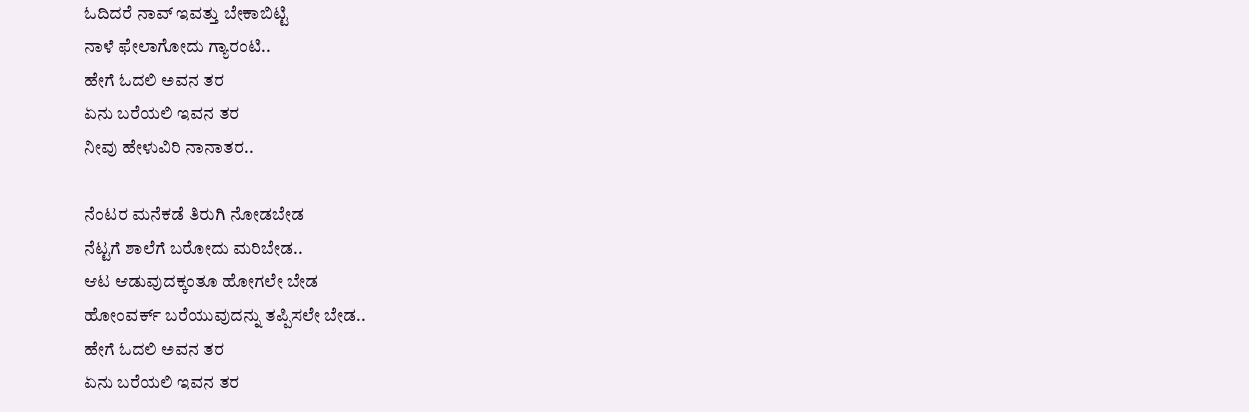ಓದಿದರೆ ನಾವ್ ಇವತ್ತು ಬೇಕಾಬಿಟ್ಟಿ
ನಾಳೆ ಫೇಲಾಗೋದು ಗ್ಯಾರಂಟಿ..
ಹೇಗೆ ಓದಲಿ ಅವನ ತರ
ಏನು ಬರೆಯಲಿ ಇವನ ತರ
ನೀವು ಹೇಳುವಿರಿ ನಾನಾತರ..

ನೆಂಟರ ಮನೆಕಡೆ ತಿರುಗಿ ನೋಡಬೇಡ
ನೆಟ್ಟಗೆ ಶಾಲೆಗೆ ಬರೋದು ಮರಿಬೇಡ..
ಆಟ ಆಡುವುದಕ್ಕಂತೂ ಹೋಗಲೇ ಬೇಡ
ಹೋಂವರ್ಕ್ ಬರೆಯುವುದನ್ನು ತಪ್ಪಿಸಲೇ ಬೇಡ..
ಹೇಗೆ ಓದಲಿ ಅವನ ತರ
ಏನು ಬರೆಯಲಿ ಇವನ ತರ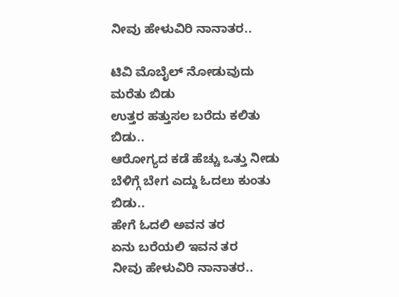ನೀವು ಹೇಳುವಿರಿ ನಾನಾತರ..

ಟಿವಿ ಮೊಬೈಲ್ ನೋಡುವುದು ಮರೆತು ಬಿಡು
ಉತ್ತರ ಹತ್ತುಸಲ ಬರೆದು ಕಲಿತು ಬಿಡು..
ಆರೋಗ್ಯದ ಕಡೆ ಹೆಚ್ಚು ಒತ್ತು ನೀಡು
ಬೆಳಿಗ್ಗೆ ಬೇಗ ಎದ್ದು ಓದಲು ಕುಂತು ಬಿಡು..
ಹೇಗೆ ಓದಲಿ ಅವನ ತರ
ಏನು ಬರೆಯಲಿ ಇವನ ತರ
ನೀವು ಹೇಳುವಿರಿ ನಾನಾತರ..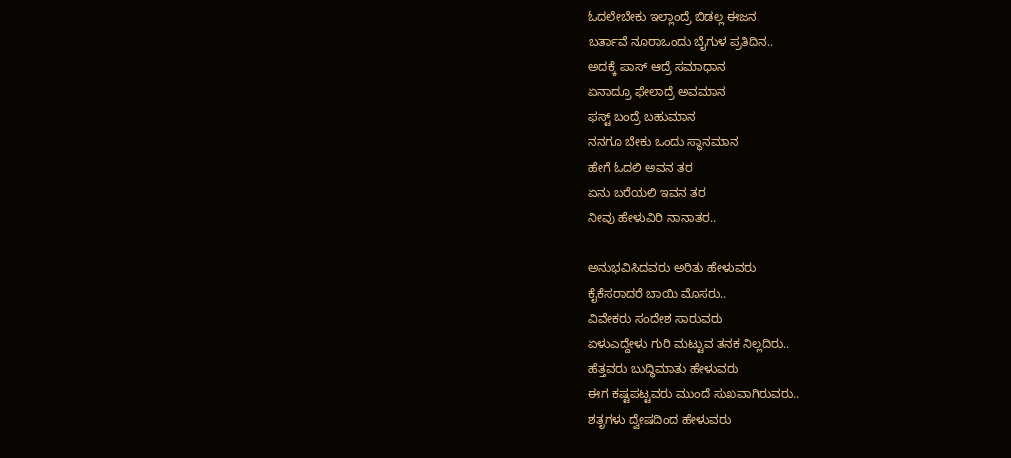ಓದಲೇಬೇಕು ಇಲ್ಲಾಂದ್ರೆ ಬಿಡಲ್ಲ ಈಜನ
ಬರ್ತಾವೆ ನೂರಾಒಂದು ಬೈಗುಳ ಪ್ರತಿದಿನ..
ಅದಕ್ಕೆ ಪಾಸ್ ಆದ್ರೆ ಸಮಾಧಾನ
ಏನಾದ್ರೂ ಫೇಲಾದ್ರೆ ಅವಮಾನ
ಫಸ್ಟ್ ಬಂದ್ರೆ ಬಹುಮಾನ
ನನಗೂ ಬೇಕು ಒಂದು ಸ್ಥಾನಮಾನ
ಹೇಗೆ ಓದಲಿ ಅವನ ತರ
ಏನು ಬರೆಯಲಿ ಇವನ ತರ
ನೀವು ಹೇಳುವಿರಿ ನಾನಾತರ..

ಅನುಭವಿಸಿದವರು ಅರಿತು ಹೇಳುವರು
ಕೈಕೆಸರಾದರೆ ಬಾಯಿ ಮೊಸರು..
ವಿವೇಕರು ಸಂದೇಶ ಸಾರುವರು
ಏಳುಎದ್ದೇಳು ಗುರಿ ಮಟ್ಟುವ ತನಕ ನಿಲ್ಲದಿರು..
ಹೆತ್ತವರು ಬುದ್ಧಿಮಾತು ಹೇಳುವರು
ಈಗ ಕಷ್ಟಪಟ್ಟವರು ಮುಂದೆ ಸುಖವಾಗಿರುವರು..
ಶತೃಗಳು ದ್ವೇಷದಿಂದ ಹೇಳುವರು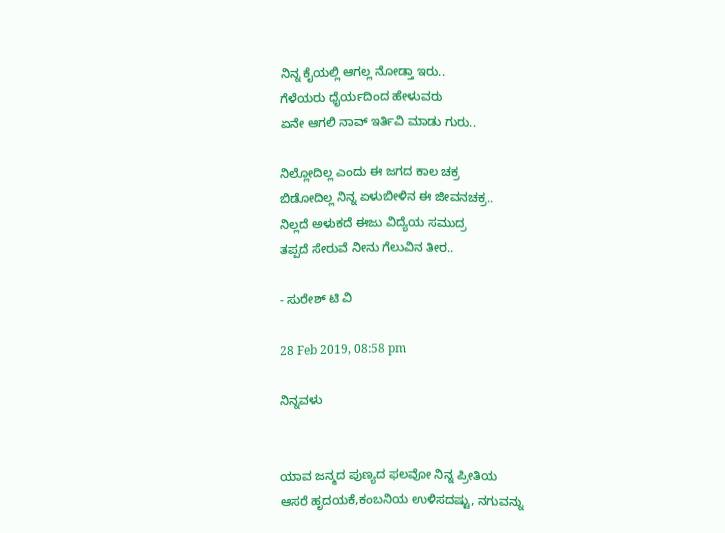ನಿನ್ನ ಕೈಯಲ್ಲಿ ಆಗಲ್ಲ ನೋಡ್ತಾ ಇರು..
ಗೆಳೆಯರು ಧೈರ್ಯದಿಂದ ಹೇಳುವರು
ಏನೇ ಆಗಲಿ ನಾವ್ ಇರ್ತಿವಿ ಮಾಡು ಗುರು..

ನಿಲ್ಲೋದಿಲ್ಲ ಎಂದು ಈ ಜಗದ ಕಾಲ ಚಕ್ರ
ಬಿಡೋದಿಲ್ಲ ನಿನ್ನ ಏಳುಬೀಳಿನ ಈ ಜೀವನಚಕ್ರ..
ನಿಲ್ಲದೆ ಅಳುಕದೆ ಈಜು ವಿದ್ಯೆಯ ಸಮುದ್ರ
ತಪ್ಪದೆ ಸೇರುವೆ ನೀನು ಗೆಲುವಿನ ತೀರ..

- ಸುರೇಶ್ ಟಿ ವಿ

28 Feb 2019, 08:58 pm

ನಿನ್ನವಳು


ಯಾವ ಜನ್ಮದ ಪುಣ್ಯದ ಫಲವೋ ನಿನ್ನ ಪ್ರೀತಿಯ
ಆಸರೆ ಹೃದಯಕೆ,ಕಂಬನಿಯ ಉಳಿಸದಷ್ಟು, ನಗುವನ್ನು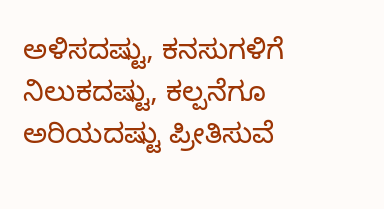ಅಳಿಸದಷ್ಟು, ಕನಸುಗಳಿಗೆ ನಿಲುಕದಷ್ಟು, ಕಲ್ಪನೆಗೂ ಅರಿಯದಷ್ಟು ಪ್ರೀತಿಸುವೆ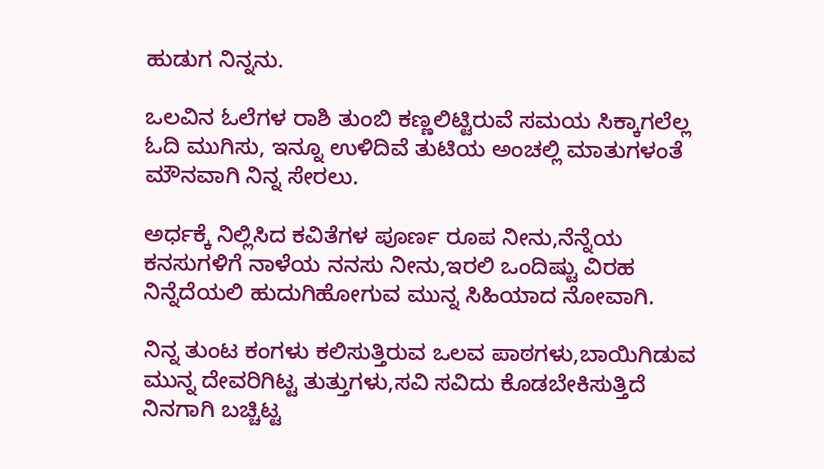ಹುಡುಗ ನಿನ್ನನು.

ಒಲವಿನ ಓಲೆಗಳ ರಾಶಿ ತುಂಬಿ ಕಣ್ಣಲಿಟ್ಟಿರುವೆ ಸಮಯ ಸಿಕ್ಕಾಗಲೆಲ್ಲ ಓದಿ ಮುಗಿಸು, ಇನ್ನೂ ಉಳಿದಿವೆ ತುಟಿಯ ಅಂಚಲ್ಲಿ ಮಾತುಗಳಂತೆ ಮೌನವಾಗಿ ನಿನ್ನ ಸೇರಲು.

ಅರ್ಧಕ್ಕೆ ನಿಲ್ಲಿಸಿದ ಕವಿತೆಗಳ ಪೂರ್ಣ ರೂಪ ನೀನು,ನೆನ್ನೆಯ ಕನಸುಗಳಿಗೆ ನಾಳೆಯ ನನಸು ನೀನು,ಇರಲಿ ಒಂದಿಷ್ಟು ವಿರಹ ನಿನ್ನೆದೆಯಲಿ ಹುದುಗಿಹೋಗುವ ಮುನ್ನ ಸಿಹಿಯಾದ ನೋವಾಗಿ.

ನಿನ್ನ ತುಂಟ ಕಂಗಳು ಕಲಿಸುತ್ತಿರುವ ಒಲವ ಪಾಠಗಳು,ಬಾಯಿಗಿಡುವ ಮುನ್ನ ದೇವರಿಗಿಟ್ಟ ತುತ್ತುಗಳು,ಸವಿ ಸವಿದು ಕೊಡಬೇಕಿಸುತ್ತಿದೆ
ನಿನಗಾಗಿ ಬಚ್ಚಿಟ್ಟ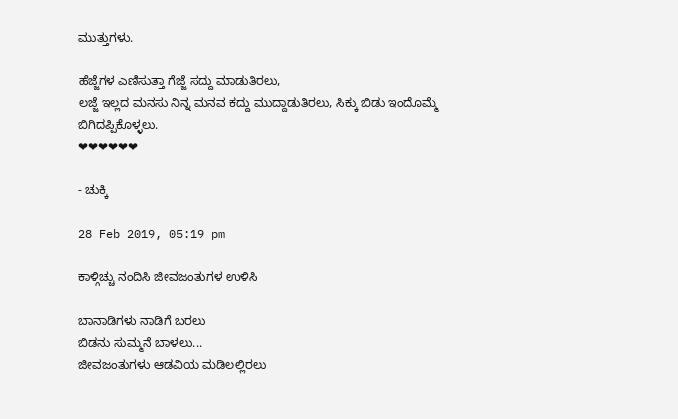ಮುತ್ತುಗಳು.

ಹೆಜ್ಜೆಗಳ ಎಣಿಸುತ್ತಾ ಗೆಜ್ಜೆ ಸದ್ದು ಮಾಡುತಿರಲು,
ಲಜ್ಜೆ ಇಲ್ಲದ ಮನಸು ನಿನ್ನ ಮನವ ಕದ್ದು ಮುದ್ದಾಡುತಿರಲು, ಸಿಕ್ಕು ಬಿಡು ಇಂದೊಮ್ಮೆ ಬಿಗಿದಪ್ಪಿಕೊಳ್ಳಲು.
❤❤❤❤❤❤

- ಚುಕ್ಕಿ

28 Feb 2019, 05:19 pm

ಕಾಳ್ಗಿಚ್ಚು ನಂದಿಸಿ ಜೀವಜಂತುಗಳ ಉಳಿಸಿ

ಬಾನಾಡಿಗಳು ನಾಡಿಗೆ ಬರಲು
ಬಿಡನು ಸುಮ್ಮನೆ ಬಾಳಲು...
ಜೀವಜಂತುಗಳು ಆಡವಿಯ ಮಡಿಲಲ್ಲಿರಲು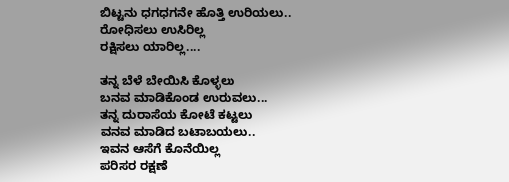ಬಿಟ್ಟನು ಧಗಧಗನೇ ಹೊತ್ತಿ ಉರಿಯಲು..
ರೋಧಿಸಲು ಉಸಿರಿಲ್ಲ
ರಕ್ಷಿಸಲು ಯಾರಿಲ್ಲ....

ತನ್ನ ಬೆಳೆ ಬೇಯಿಸಿ ಕೊಳ್ಳಲು
ಬನವ ಮಾಡಿಕೊಂಡ ಉರುವಲು...
ತನ್ನ ದುರಾಸೆಯ ಕೋಟೆ ಕಟ್ಟಲು
ವನವ ಮಾಡಿದ ಬಟಾಬಯಲು..
ಇವನ ಆಸೆಗೆ ಕೊನೆಯಿಲ್ಲ
ಪರಿಸರ ರಕ್ಷಣೆ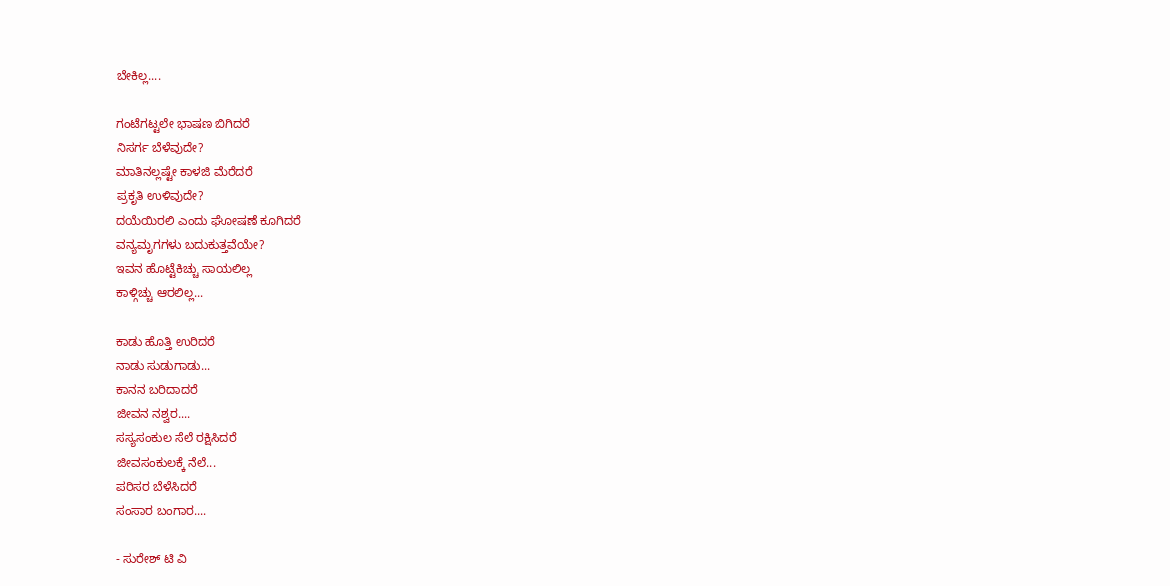ಬೇಕಿಲ್ಲ....

ಗಂಟೆಗಟ್ಟಲೇ ಭಾಷಣ ಬಿಗಿದರೆ
ನಿಸರ್ಗ ಬೆಳೆವುದೇ?
ಮಾತಿನಲ್ಲಷ್ಟೇ ಕಾಳಜಿ ಮೆರೆದರೆ
ಪ್ರಕೃತಿ ಉಳಿವುದೇ?
ದಯೆಯಿರಲಿ ಎಂದು ಘೋಷಣೆ ಕೂಗಿದರೆ
ವನ್ಯಮೃಗಗಳು ಬದುಕುತ್ತವೆಯೇ?
ಇವನ ಹೊಟ್ಟೆಕಿಚ್ಚು ಸಾಯಲಿಲ್ಲ
ಕಾಳ್ಗಿಚ್ಚು ಆರಲಿಲ್ಲ...

ಕಾಡು ಹೊತ್ತಿ ಉರಿದರೆ
ನಾಡು ಸುಡುಗಾಡು...
ಕಾನನ ಬರಿದಾದರೆ
ಜೀವನ ನಶ್ವರ....
ಸಸ್ಯಸಂಕುಲ ಸೆಲೆ ರಕ್ಷಿಸಿದರೆ
ಜೀವಸಂಕುಲಕ್ಕೆ ನೆಲೆ...
ಪರಿಸರ ಬೆಳೆಸಿದರೆ
ಸಂಸಾರ ಬಂಗಾರ....

- ಸುರೇಶ್ ಟಿ ವಿ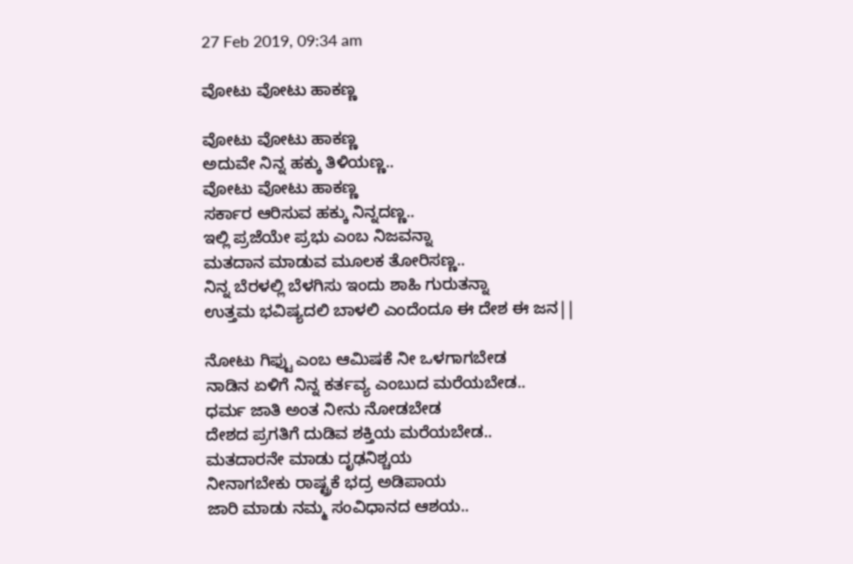27 Feb 2019, 09:34 am

ವೋಟು ವೋಟು ಹಾಕಣ್ಣ

ವೋಟು ವೋಟು ಹಾಕಣ್ಣ
ಅದುವೇ ನಿನ್ನ ಹಕ್ಕು ತಿಳಿಯಣ್ಣ..
ವೋಟು ವೋಟು ಹಾಕಣ್ಣ
ಸರ್ಕಾರ ಆರಿಸುವ ಹಕ್ಕು ನಿನ್ನದಣ್ಣ..
ಇಲ್ಲಿ ಪ್ರಜೆಯೇ ಪ್ರಭು ಎಂಬ ನಿಜವನ್ನಾ
ಮತದಾನ ಮಾಡುವ ಮೂಲಕ ತೋರಿಸಣ್ಣ..
ನಿನ್ನ ಬೆರಳಲ್ಲಿ ಬೆಳಗಿಸು ಇಂದು ಶಾಹಿ ಗುರುತನ್ನಾ
ಉತ್ತಮ ಭವಿಷ್ಯದಲಿ ಬಾಳಲಿ ಎಂದೆಂದೂ ಈ ದೇಶ ಈ ಜನ||

ನೋಟು ಗಿಫ್ಟು ಎಂಬ ಆಮಿಷಕೆ ನೀ ಒಳಗಾಗಬೇಡ
ನಾಡಿನ ಏಳಿಗೆ ನಿನ್ನ ಕರ್ತವ್ಯ ಎಂಬುದ ಮರೆಯಬೇಡ..
ಧರ್ಮ ಜಾತಿ ಅಂತ ನೀನು ನೋಡಬೇಡ
ದೇಶದ ಪ್ರಗತಿಗೆ ದುಡಿವ ಶಕ್ತಿಯ ಮರೆಯಬೇಡ..
ಮತದಾರನೇ ಮಾಡು ದೃಢನಿಶ್ಚಯ
ನೀನಾಗಬೇಕು ರಾಷ್ಟ್ರಕೆ ಭದ್ರ ಅಡಿಪಾಯ
ಜಾರಿ ಮಾಡು ನಮ್ಮ ಸಂವಿಧಾನದ ಆಶಯ..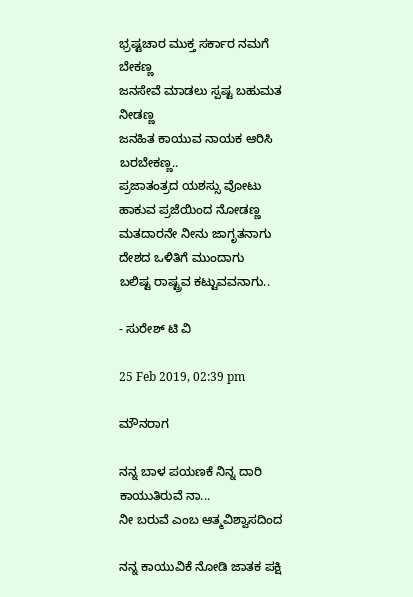ಭ್ರಷ್ಟಚಾರ ಮುಕ್ತ ಸರ್ಕಾರ ನಮಗೆ ಬೇಕಣ್ಣ
ಜನಸೇವೆ ಮಾಡಲು ಸ್ಪಷ್ಟ ಬಹುಮತ ನೀಡಣ್ಣ
ಜನಹಿತ ಕಾಯುವ ನಾಯಕ ಆರಿಸಿ ಬರಬೇಕಣ್ಣ..
ಪ್ರಜಾತಂತ್ರದ ಯಶಸ್ಸು ವೋಟು ಹಾಕುವ ಪ್ರಜೆಯಿಂದ ನೋಡಣ್ಣ
ಮತದಾರನೇ ನೀನು ಜಾಗೃತನಾಗು
ದೇಶದ ಒಳಿತಿಗೆ ಮುಂದಾಗು
ಬಲಿಷ್ಟ ರಾಷ್ಟ್ರವ ಕಟ್ಟುವವನಾಗು..

- ಸುರೇಶ್ ಟಿ ವಿ

25 Feb 2019, 02:39 pm

ಮೌನರಾಗ

ನನ್ನ ಬಾಳ ಪಯಣಕೆ ನಿನ್ನ ದಾರಿ
ಕಾಯುತಿರುವೆ ನಾ...
ನೀ ಬರುವೆ ಎಂಬ ಆತ್ಮವಿಶ್ವಾಸದಿಂದ

ನನ್ನ ಕಾಯುವಿಕೆ ನೋಡಿ ಜಾತಕ ಪಕ್ಷಿ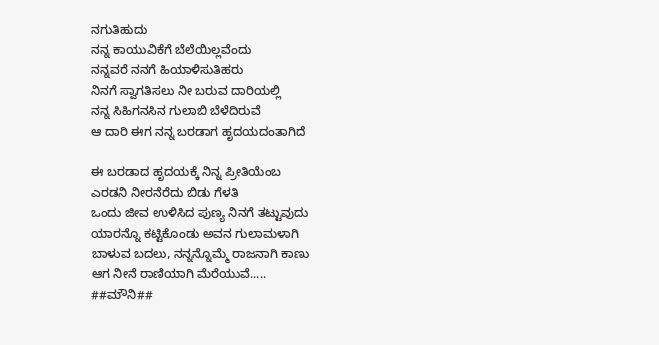ನಗುತಿಹುದು
ನನ್ನ ಕಾಯುವಿಕೆಗೆ ಬೆಲೆಯಿಲ್ಲವೆಂದು
ನನ್ನವರೆ ನನಗೆ ಹಿಯಾಳಿಸುತಿಹರು
ನಿನಗೆ ಸ್ವಾಗತಿಸಲು ನೀ ಬರುವ ದಾರಿಯಲ್ಲಿ
ನನ್ನ ಸಿಹಿಗನಸಿನ ಗುಲಾಬಿ ಬೆಳೆದಿರುವೆ
ಆ ದಾರಿ ಈಗ ನನ್ನ ಬರಡಾಗ ಹೃದಯದಂತಾಗಿದೆ

ಈ ಬರಡಾದ ಹೃದಯಕ್ಕೆ ನಿನ್ನ ಪ್ರೀತಿಯೆಂಬ
ಎರಡನಿ ನೀರನೆರೆದು ಬಿಡು ಗೆಳತಿ
ಒಂದು ಜೀವ ಉಳಿಸಿದ ಪುಣ್ಯ ನಿನಗೆ ತಟ್ಟುವುದು
ಯಾರನ್ನೊ ಕಟ್ಟಿಕೊಂಡು ಅವನ ಗುಲಾಮಳಾಗಿ
ಬಾಳುವ ಬದಲು, ನನ್ನನ್ನೊಮ್ಮೆ ರಾಜನಾಗಿ ಕಾಣು
ಆಗ ನೀನೆ ರಾಣಿಯಾಗಿ ಮೆರೆಯುವೆ.....
##ಮೌನಿ##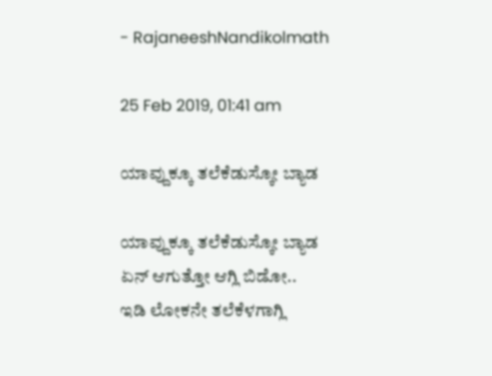- RajaneeshNandikolmath

25 Feb 2019, 01:41 am

ಯಾವ್ದುಕ್ಕೂ ತಲೆಕೆಡುಸ್ಕೋ ಬ್ಯಾಡ

ಯಾವ್ದುಕ್ಕೂ ತಲೆಕೆಡುಸ್ಕೋ ಬ್ಯಾಡ
ಏನ್ ಆಗುತ್ತೋ ಆಗ್ಲಿ ಬಿಡೋ..
ಇಡಿ ಲೋಕನೇ ತಲೆಕೆಳಗಾಗ್ಲಿ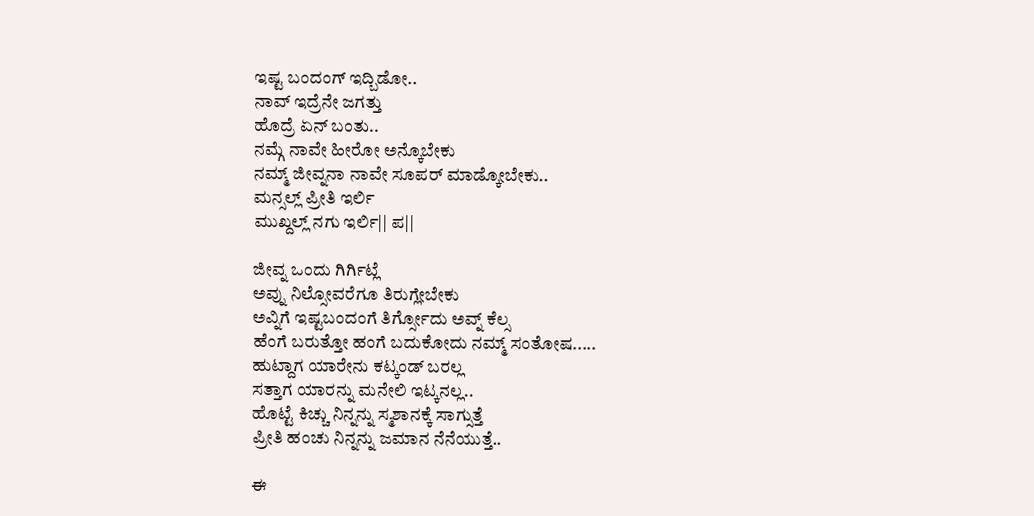ಇಷ್ಟ ಬಂದಂಗ್ ಇದ್ಬಿಡೋ..
ನಾವ್ ಇದ್ರೆನೇ ಜಗತ್ತು
ಹೊದ್ರೆ ಏನ್ ಬಂತು..
ನಮ್ಗೆ ನಾವೇ ಹೀರೋ ಅನ್ಕೊಬೇಕು
ನಮ್ಮ್ ಜೀವ್ನನಾ ನಾವೇ ಸೂಪರ್ ಮಾಡ್ಕೋಬೇಕು..
ಮನ್ಸಲ್ಲ್ ಪ್ರೀತಿ ಇರ್ಲಿ
ಮುಖ್ದಲ್ಲ್ ನಗು ಇರ್ಲಿ|| ಪ||

ಜೀವ್ನ ಒಂದು ಗಿರ್ಗಿಟ್ಲೆ
ಅವ್ನು ನಿಲ್ಸೋವರೆಗೂ ತಿರುಗ್ಲೇಬೇಕು
ಅವ್ನಿಗೆ ಇಷ್ಟಬಂದಂಗೆ ತಿರ್ಗ್ಸೋದು ಅವ್ನ್ ಕೆಲ್ಸ
ಹೆಂಗೆ ಬರುತ್ತೋ ಹಂಗೆ ಬದುಕೋದು ನಮ್ಮ್ ಸಂತೋಷ.....
ಹುಟ್ದಾಗ ಯಾರೇನು ಕಟ್ಕಂಡ್ ಬರಲ್ಲ
ಸತ್ತಾಗ ಯಾರನ್ನು ಮನೇಲಿ ಇಟ್ಕನಲ್ಲ..
ಹೊಟ್ಟೆ ಕಿಚ್ಚು ನಿನ್ನನ್ನು ಸ್ಮಶಾನಕ್ಕೆ ಸಾಗ್ಸುತ್ತೆ
ಪ್ರೀತಿ ಹಂಚು ನಿನ್ನನ್ನು ಜಮಾನ ನೆನೆಯುತ್ತೆ..

ಈ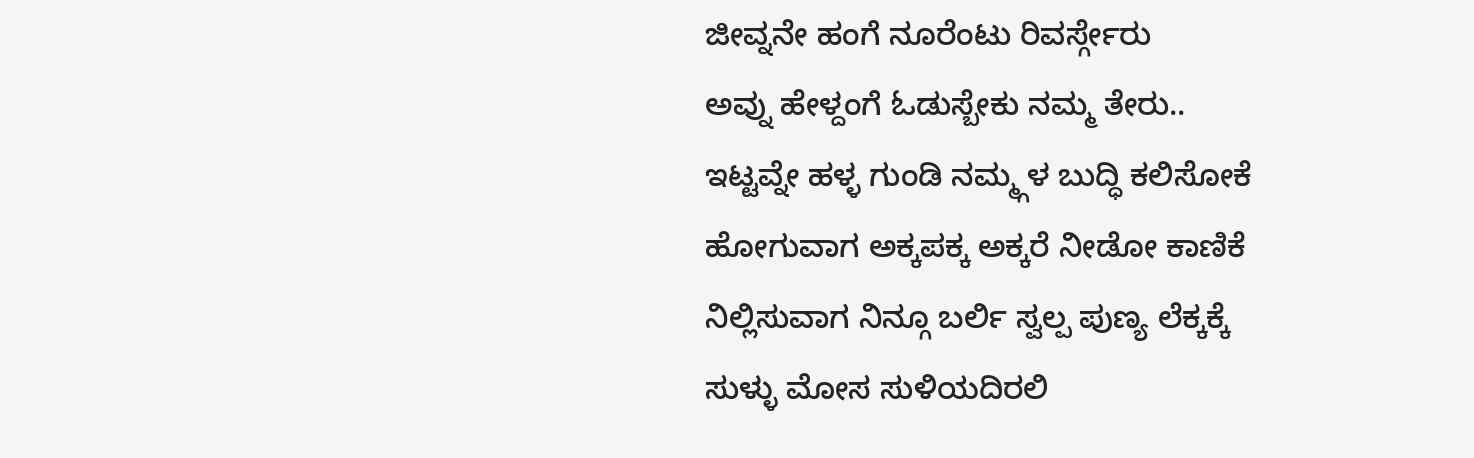ಜೀವ್ನನೇ ಹಂಗೆ ನೂರೆಂಟು ರಿವರ್ಸ್ಗೇರು
ಅವ್ನು ಹೇಳ್ದಂಗೆ ಓಡುಸ್ಬೇಕು ನಮ್ಮ ತೇರು..
ಇಟ್ಟವ್ನೇ ಹಳ್ಳ ಗುಂಡಿ ನಮ್ಮ್ಗಳ ಬುದ್ಧಿ ಕಲಿಸೋಕೆ
ಹೋಗುವಾಗ ಅಕ್ಕಪಕ್ಕ ಅಕ್ಕರೆ ನೀಡೋ ಕಾಣಿಕೆ
ನಿಲ್ಲಿಸುವಾಗ ನಿನ್ಗೂ ಬರ್ಲಿ ಸ್ವಲ್ಪ ಪುಣ್ಯ ಲೆಕ್ಕಕ್ಕೆ
ಸುಳ್ಳು ಮೋಸ ಸುಳಿಯದಿರಲಿ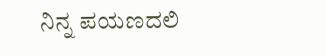ನಿನ್ನ ಪಯಣದಲಿ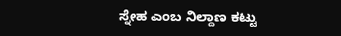ಸ್ನೇಹ ಎಂಬ ನಿಲ್ದಾಣ ಕಟ್ಟು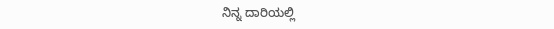ನಿನ್ನ ದಾರಿಯಲ್ಲಿ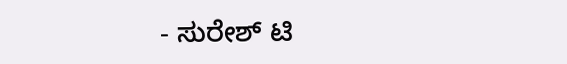- ಸುರೇಶ್ ಟಿ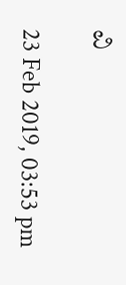ವಿ

23 Feb 2019, 03:53 pm